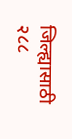जिल्ह्यासाठी २८८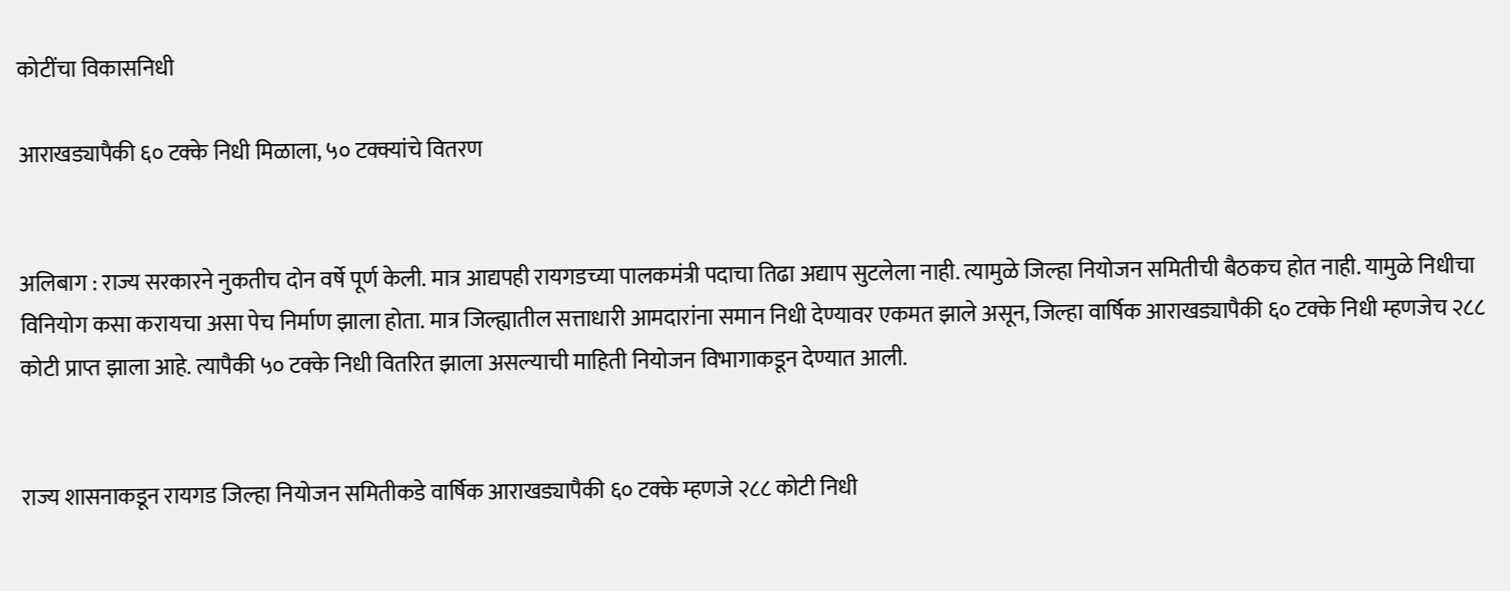कोटींचा विकासनिधी

आराखड्यापैकी ६० टक्के निधी मिळाला, ५० टक्क्यांचे वितरण


अलिबाग : राज्य सरकारने नुकतीच दोन वर्षे पूर्ण केली. मात्र आद्यपही रायगडच्या पालकमंत्री पदाचा तिढा अद्याप सुटलेला नाही. त्यामुळे जिल्हा नियोजन समितीची बैठकच होत नाही. यामुळे निधीचा विनियोग कसा करायचा असा पेच निर्माण झाला होता. मात्र जिल्ह्यातील सत्ताधारी आमदारांना समान निधी देण्यावर एकमत झाले असून, जिल्हा वार्षिक आराखड्यापैकी ६० टक्के निधी म्हणजेच २८८ कोटी प्राप्त झाला आहे. त्यापैकी ५० टक्के निधी वितरित झाला असल्याची माहिती नियोजन विभागाकडून देण्यात आली.


राज्य शासनाकडून रायगड जिल्हा नियोजन समितीकडे वार्षिक आराखड्यापैकी ६० टक्के म्हणजे २८८ कोटी निधी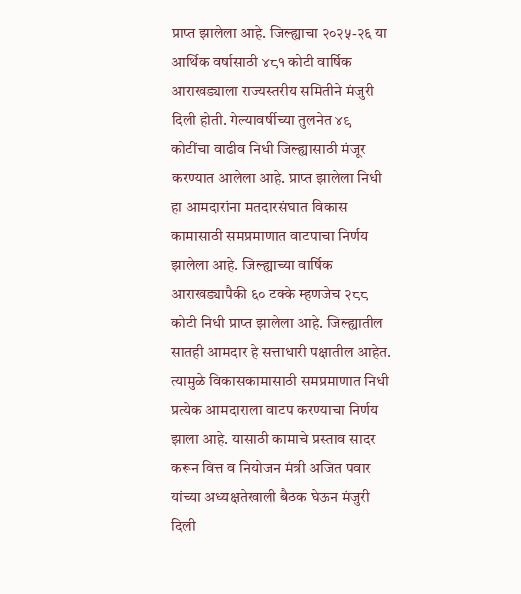प्राप्त झालेला आहे. जिल्ह्याचा २०२५-२६ या आर्थिक वर्षासाठी ४८१ कोटी वार्षिक आराखड्याला राज्यस्तरीय समितीने मंजुरी दिली होती. गेल्यावर्षीच्या तुलनेत ४९ कोटींचा वाढीव निधी जिल्ह्यासाठी मंजूर करण्यात आलेला आहे. प्राप्त झालेला निधी हा आमदारांना मतदारसंघात विकास कामासाठी समप्रमाणात वाटपाचा निर्णय झालेला आहे. जिल्ह्याच्या वार्षिक आराखड्यापैकी ६० टक्के म्हणजेच २८८ कोटी निधी प्राप्त झालेला आहे. जिल्ह्यातील सातही आमदार हे सत्ताधारी पक्षातील आहेत. त्यामुळे विकासकामासाठी समप्रमाणात निधी प्रत्येक आमदाराला वाटप करण्याचा निर्णय झाला आहे. यासाठी कामाचे प्रस्ताव सादर करून वित्त व नियोजन मंत्री अजित पवार यांच्या अध्यक्षतेखाली बैठक घेऊन मंजुरी दिली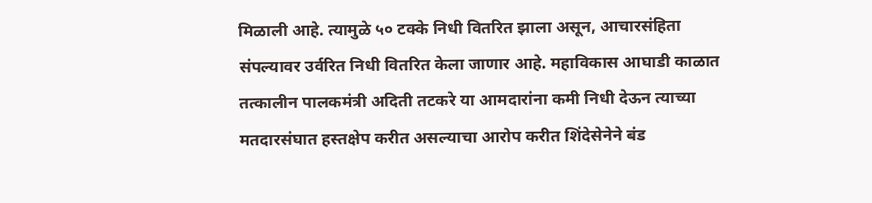मिळाली आहे. त्यामुळे ५० टक्के निधी वितरित झाला असून, आचारसंहिता संपल्यावर उर्वरित निधी वितरित केला जाणार आहे. महाविकास आघाडी काळात तत्कालीन पालकमंत्री अदिती तटकरे या आमदारांना कमी निधी देऊन त्याच्या मतदारसंघात हस्तक्षेप करीत असल्याचा आरोप करीत शिंदेसेनेने बंड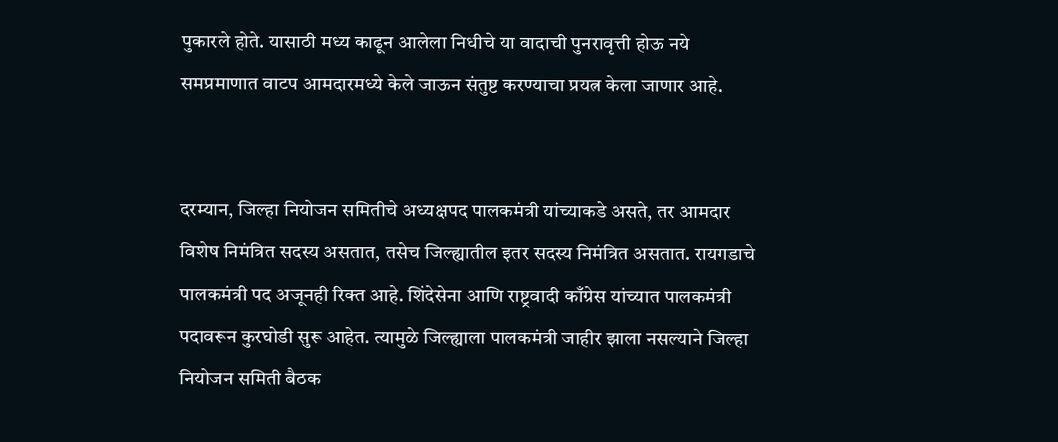पुकारले होते. यासाठी मध्य काढून आलेला निधीचे या वादाची पुनरावृत्ती होऊ नये समप्रमाणात वाटप आमदारमध्ये केले जाऊन संतुष्ट करण्याचा प्रयत्न केला जाणार आहे.


दरम्यान, जिल्हा नियोजन समितीचे अध्यक्षपद पालकमंत्री यांच्याकडे असते, तर आमदार विशेष निमंत्रित सदस्य असतात, तसेच जिल्ह्यातील इतर सदस्य निमंत्रित असतात. रायगडाचे पालकमंत्री पद अजूनही रिक्त आहे. शिंदेसेना आणि राष्ट्रवादी काँग्रेस यांच्यात पालकमंत्री पदावरून कुरघोडी सुरू आहेत. त्यामुळे जिल्ह्याला पालकमंत्री जाहीर झाला नसल्याने जिल्हा नियोजन समिती बैठक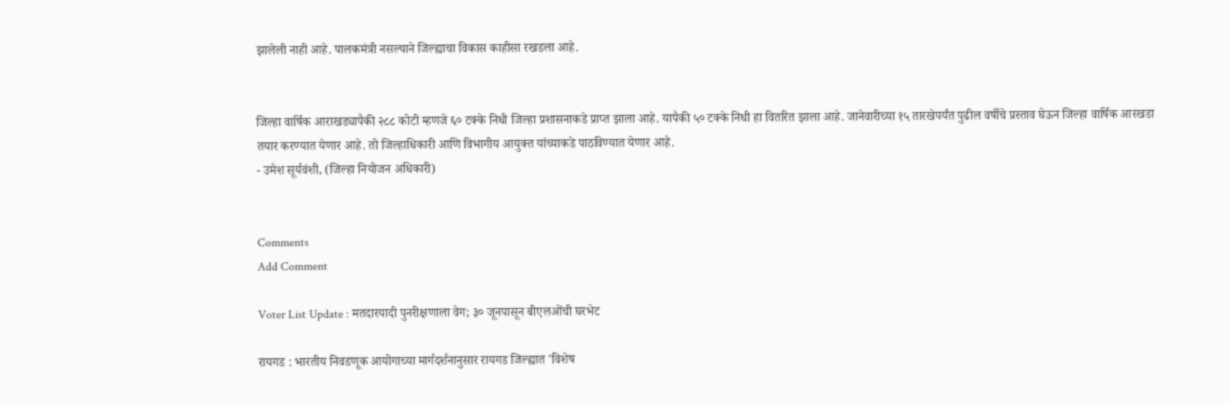झालेली नाही आहे. पालकमंत्री नसल्याने जिल्ह्याचा विकास काहीसा रखडला आहे.


जिल्हा वार्षिक आराखड्यापैकी २८८ कोटी म्हणजे ६० टक्के निधी जिल्हा प्रशासनाकडे प्राप्त झाला आहे. यापैकी ५० टक्के निधी हा वितरित झाला आहे. जानेवारीच्या १५ तारखेपर्यंत पुढील वर्षीचे प्रस्ताव घेऊन जिल्हा वार्षिक आरखडा तयार करण्यात येणार आहे. तो जिल्हाधिकारी आणि विभागीय आयुक्त यांच्याकडे पाठविण्यात येणार आहे.
- उमेश सूर्यवंशी, (जिल्हा नियोजन अधिकारी)


Comments
Add Comment

Voter List Update : मतदारयादी पुनरीक्षणाला वेग; ३० जूनपासून बीएलओंची घरभेट

रायगड : भारतीय निवडणूक आयोगाच्या मार्गदर्शनानुसार रायगड जिल्ह्यात 'विशेष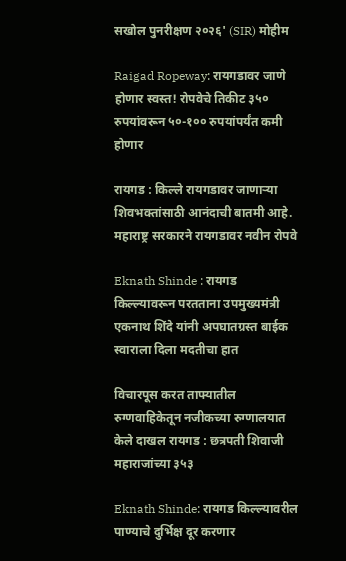सखोल पुनरीक्षण २०२६' (SIR) मोहीम

Raigad Ropeway: रायगडावर जाणे होणार स्वस्त! रोपवेचे तिकीट ३५० रुपयांवरून ५०-१०० रुपयांपर्यंत कमी होणार

रायगड : किल्ले रायगडावर जाणाऱ्या शिवभक्तांसाठी आनंदाची बातमी आहे. महाराष्ट्र सरकारने रायगडावर नवीन रोपवे

Eknath Shinde : रायगड किल्ल्यावरून परतताना उपमुख्यमंत्री एकनाथ शिंदे यांनी अपघातग्रस्त बाईक स्वाराला दिला मदतीचा हात

विचारपूस करत ताफ्यातील रुग्णवाहिकेतून नजीकच्या रुग्णालयात केले दाखल रायगड : छत्रपती शिवाजी महाराजांच्या ३५३

Eknath Shinde: रायगड किल्ल्यावरील पाण्याचे दुर्भिक्ष दूर करणार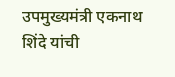उपमुख्यमंत्री एकनाथ शिंदे यांची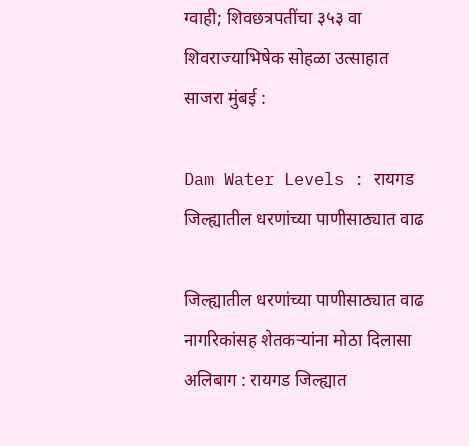ग्वाही; शिवछत्रपतींचा ३५३ वा शिवराज्याभिषेक सोहळा उत्साहात साजरा मुंबई :

Dam Water Levels : रायगड जिल्ह्यातील धरणांच्या पाणीसाठ्यात वाढ

जिल्ह्यातील धरणांच्या पाणीसाठ्यात वाढ नागरिकांसह शेतकऱ्यांना मोठा दिलासा अलिबाग : रायगड जिल्ह्यात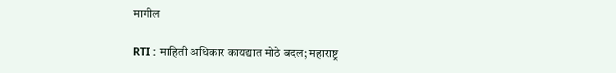मागील

RTI : माहिती अधिकार कायद्यात मोठे बदल; महाराष्ट्र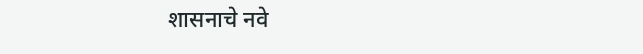शासनाचे नवे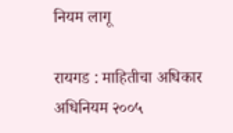नियम लागू

रायगड : माहितीचा अधिकार अधिनियम २००५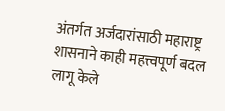अंतर्गत अर्जदारांसाठी महाराष्ट्र शासनाने काही महत्त्वपूर्ण बदल लागू केले